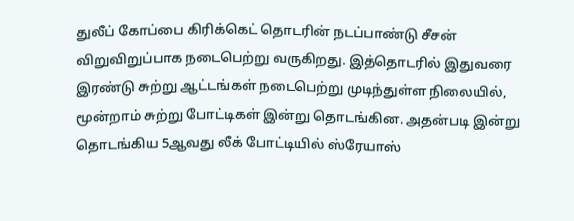துலீப் கோப்பை கிரிக்கெட் தொடரின் நடப்பாண்டு சீசன் விறுவிறுப்பாக நடைபெற்று வருகிறது. இத்தொடரில் இதுவரை இரண்டு சுற்று ஆட்டங்கள் நடைபெற்று முடிந்துள்ள நிலையில், மூன்றாம் சுற்று போட்டிகள் இன்று தொடங்கின. அதன்படி இன்று தொடங்கிய 5ஆவது லீக் போட்டியில் ஸ்ரேயாஸ்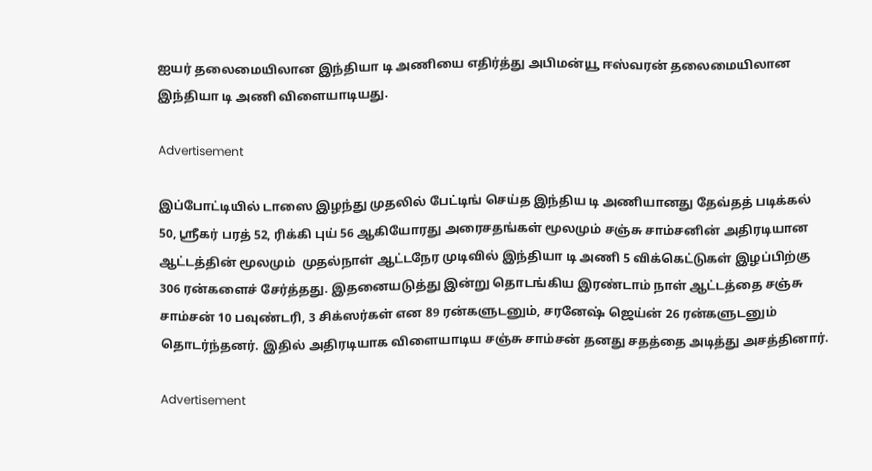ஐயர் தலைமையிலான இந்தியா டி அணியை எதிர்த்து அபிமன்யூ ஈஸ்வரன் தலைமையிலான இந்தியா டி அணி விளையாடியது.

Advertisement

இப்போட்டியில் டாஸை இழந்து முதலில் பேட்டிங் செய்த இந்திய டி அணியானது தேவ்தத் படிக்கல் 50, ஸ்ரீகர் பரத் 52, ரிக்கி புய் 56 ஆகியோரது அரைசதங்கள் மூலமும் சஞ்சு சாம்சனின் அதிரடியான ஆட்டத்தின் மூலமும்  முதல்நாள் ஆட்டநேர முடிவில் இந்தியா டி அணி 5 விக்கெட்டுகள் இழப்பிற்கு 306 ரன்களைச் சேர்த்தது. இதனையடுத்து இன்று தொடங்கிய இரண்டாம் நாள் ஆட்டத்தை சஞ்சு சாம்சன் 10 பவுண்டரி, 3 சிக்ஸர்கள் என 89 ரன்களுடனும், சரனேஷ் ஜெய்ன் 26 ரன்களுடனும் தொடர்ந்தனர். இதில் அதிரடியாக விளையாடிய சஞ்சு சாம்சன் தனது சதத்தை அடித்து அசத்தினார்.

Advertisement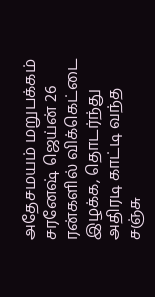அதேசமயம் மறுபக்கம் சரனேஷ் ஜெய்ன் 26 ரன்களில் விக்கெட்டை இழக்க, தொடர்ந்து அதிரடி காட்டி வந்த சஞ்சு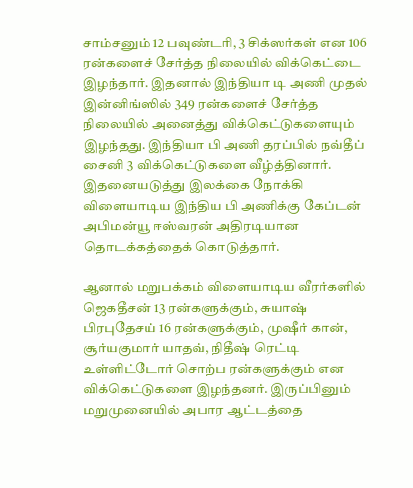சாம்சனும் 12 பவுண்டரி, 3 சிக்ஸர்கள் என 106 ரன்களைச் சேர்த்த நிலையில் விக்கெட்டை இழந்தார். இதனால் இந்தியா டி அணி முதல் இன்னிங்ஸில் 349 ரன்களைச் சேர்த்த நிலையில் அனைத்து விக்கெட்டுகளையும் இழந்தது. இந்தியா பி அணி தரப்பில் நவ்தீப் சைனி 3 விக்கெட்டுகளை வீழ்த்தினார். இதனையடுத்து இலக்கை நோக்கி விளையாடிய இந்திய பி அணிக்கு கேப்டன் அபிமன்யூ ஈஸ்வரன் அதிரடியான தொடக்கத்தைக் கொடுத்தார்.

ஆனால் மறுபக்கம் விளையாடிய வீரர்களில் ஜெகதீசன் 13 ரன்களுக்கும், சுயாஷ் பிரபுதேசய் 16 ரன்களுக்கும், முஷீர் கான், சூர்யகுமார் யாதவ், நிதீஷ் ரெட்டி உள்ளிட்டோர் சொற்ப ரன்களுக்கும் என விக்கெட்டுகளை இழந்தனர். இருப்பினும் மறுமுனையில் அபார ஆட்டத்தை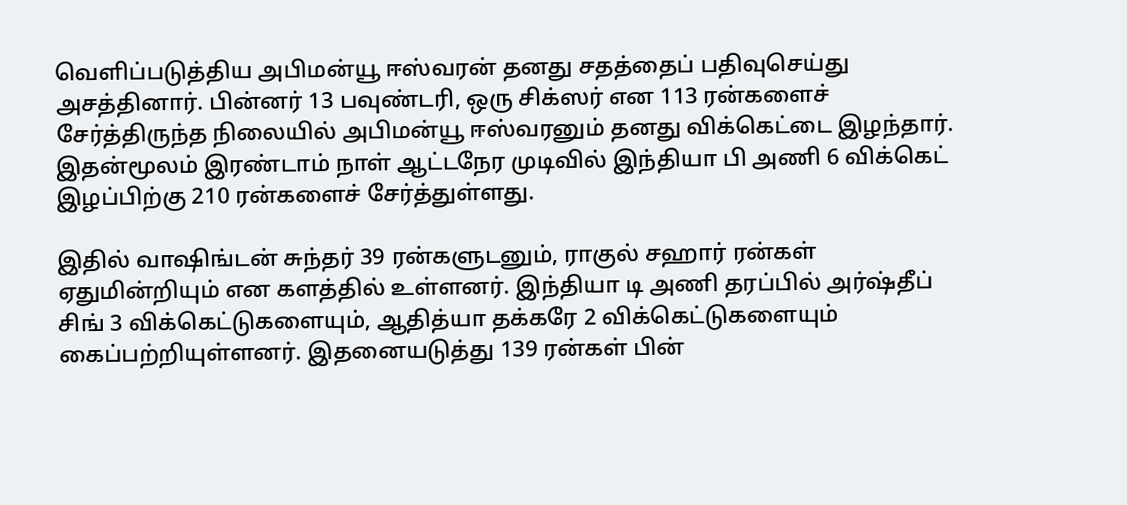வெளிப்படுத்திய அபிமன்யூ ஈஸ்வரன் தனது சதத்தைப் பதிவுசெய்து அசத்தினார். பின்னர் 13 பவுண்டரி, ஒரு சிக்ஸர் என 113 ரன்களைச் சேர்த்திருந்த நிலையில் அபிமன்யூ ஈஸ்வரனும் தனது விக்கெட்டை இழந்தார். இதன்மூலம் இரண்டாம் நாள் ஆட்டநேர முடிவில் இந்தியா பி அணி 6 விக்கெட் இழப்பிற்கு 210 ரன்களைச் சேர்த்துள்ளது.

இதில் வாஷிங்டன் சுந்தர் 39 ரன்களுடனும், ராகுல் சஹார் ரன்கள் ஏதுமின்றியும் என களத்தில் உள்ளனர். இந்தியா டி அணி தரப்பில் அர்ஷ்தீப் சிங் 3 விக்கெட்டுகளையும், ஆதித்யா தக்கரே 2 விக்கெட்டுகளையும் கைப்பற்றியுள்ளனர். இதனையடுத்து 139 ரன்கள் பின்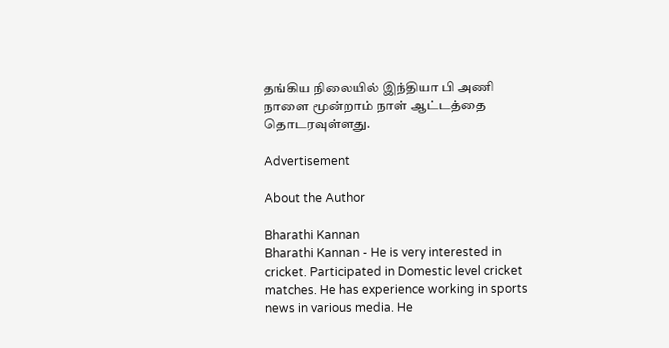தங்கிய நிலையில் இந்தியா பி அணி நாளை மூன்றாம் நாள் ஆட்டத்தை தொடரவுள்ளது.

Advertisement

About the Author

Bharathi Kannan
Bharathi Kannan - He is very interested in cricket. Participated in Domestic level cricket matches. He has experience working in sports news in various media. He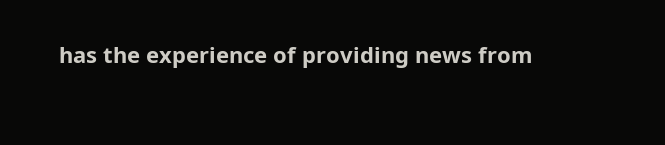has the experience of providing news from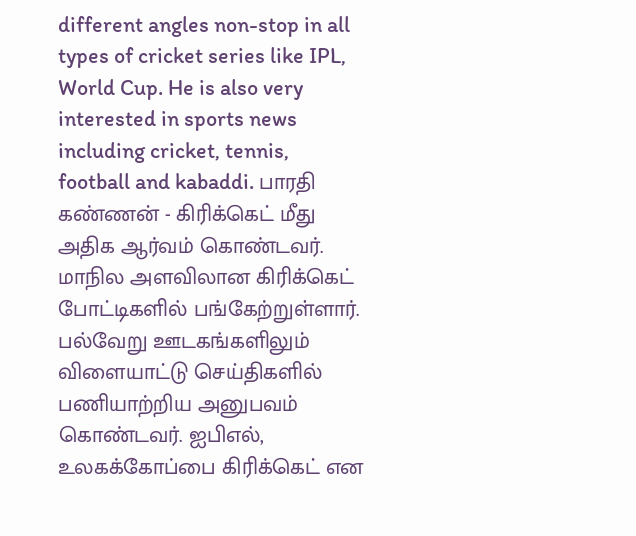different angles non-stop in all types of cricket series like IPL, World Cup. He is also very interested in sports news including cricket, tennis, football and kabaddi. பாரதி கண்ணன் - கிரிக்கெட் மீது அதிக ஆர்வம் கொண்டவர். மாநில அளவிலான கிரிக்கெட் போட்டிகளில் பங்கேற்றுள்ளார். பல்வேறு ஊடகங்களிலும் விளையாட்டு செய்திகளில் பணியாற்றிய அனுபவம் கொண்டவர். ஐபிஎல், உலகக்கோப்பை கிரிக்கெட் என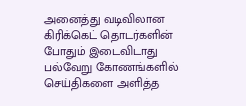அனைத்து வடிவிலான கிரிக்கெட் தொடர்களின் போதும் இடைவிடாது பல்வேறு கோணங்களில் செய்திகளை அளித்த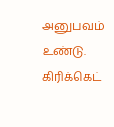அனுபவம் உண்டு. கிரிக்கெட்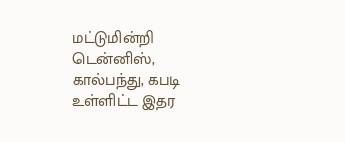மட்டுமின்றி டென்னிஸ், கால்பந்து, கபடி உள்ளிட்ட இதர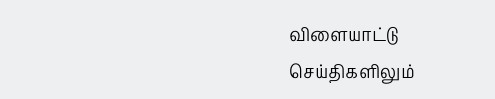விளையாட்டு செய்திகளிலும்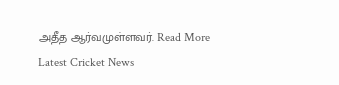அதீத ஆர்வமுள்ளவர். Read More
Latest Cricket News